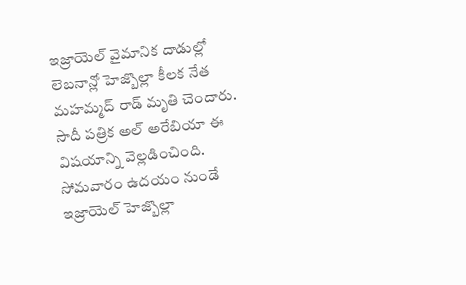ఇజ్రాయెల్ వైమానిక దాడుల్లో లెబనాన్లో హెజ్బొల్లా కీలక నేత మహమ్మద్ రాడ్ మృతి చెందారు. సౌదీ పత్రిక అల్ అరేబియా ఈ విషయాన్ని వెల్లడించింది. సోమవారం ఉదయం నుండే ఇజ్రాయెల్ హెజ్బొల్లా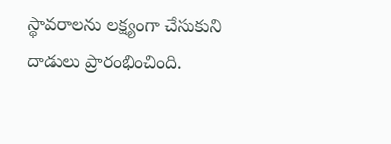స్థావరాలను లక్ష్యంగా చేసుకుని దాడులు ప్రారంభించింది.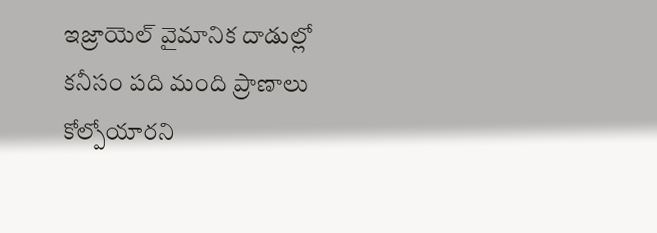ఇజ్రాయెల్ వైమానిక దాడుల్లో కనీసం పది మంది ప్రాణాలు కోల్పోయారని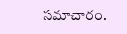సమాచారం.